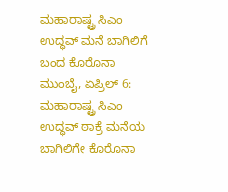ಮಹಾರಾಷ್ಟ್ರ ಸಿಎಂ ಉದ್ಧವ್ ಮನೆ ಬಾಗಿಲಿಗೆ ಬಂದ ಕೊರೊನಾ
ಮುಂಬೈ, ಏಪ್ರಿಲ್ 6: ಮಹಾರಾಷ್ಟ್ರ ಸಿಎಂ ಉದ್ಧವ್ ಠಾಕ್ರೆ ಮನೆಯ ಬಾಗಿಲಿಗೇ ಕೊರೊನಾ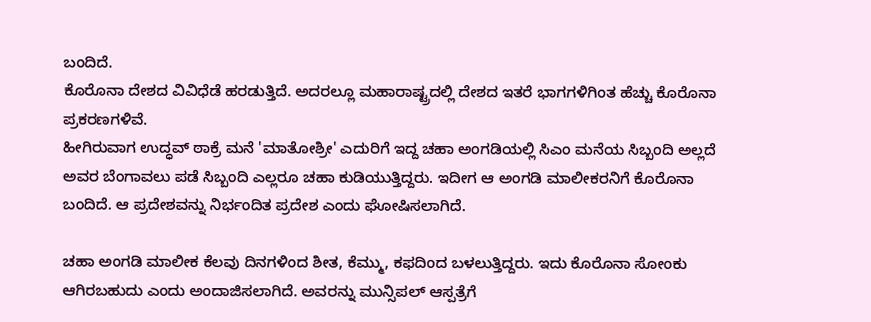ಬಂದಿದೆ.
ಕೊರೊನಾ ದೇಶದ ವಿವಿಧೆಡೆ ಹರಡುತ್ತಿದೆ. ಅದರಲ್ಲೂ ಮಹಾರಾಷ್ಟ್ರದಲ್ಲಿ ದೇಶದ ಇತರೆ ಭಾಗಗಳಿಗಿಂತ ಹೆಚ್ಚು ಕೊರೊನಾ ಪ್ರಕರಣಗಳಿವೆ.
ಹೀಗಿರುವಾಗ ಉದ್ಧವ್ ಠಾಕ್ರೆ ಮನೆ 'ಮಾತೋಶ್ರೀ' ಎದುರಿಗೆ ಇದ್ದ ಚಹಾ ಅಂಗಡಿಯಲ್ಲಿ ಸಿಎಂ ಮನೆಯ ಸಿಬ್ಬಂದಿ ಅಲ್ಲದೆ ಅವರ ಬೆಂಗಾವಲು ಪಡೆ ಸಿಬ್ಬಂದಿ ಎಲ್ಲರೂ ಚಹಾ ಕುಡಿಯುತ್ತಿದ್ದರು. ಇದೀಗ ಆ ಅಂಗಡಿ ಮಾಲೀಕರನಿಗೆ ಕೊರೊನಾ ಬಂದಿದೆ. ಆ ಪ್ರದೇಶವನ್ನು ನಿರ್ಭಂದಿತ ಪ್ರದೇಶ ಎಂದು ಘೋಷಿಸಲಾಗಿದೆ.

ಚಹಾ ಅಂಗಡಿ ಮಾಲೀಕ ಕೆಲವು ದಿನಗಳಿಂದ ಶೀತ, ಕೆಮ್ಮು, ಕಫದಿಂದ ಬಳಲುತ್ತಿದ್ದರು. ಇದು ಕೊರೊನಾ ಸೋಂಕು ಆಗಿರಬಹುದು ಎಂದು ಅಂದಾಜಿಸಲಾಗಿದೆ. ಅವರನ್ನು ಮುನ್ಸಿಪಲ್ ಆಸ್ಪತ್ರೆಗೆ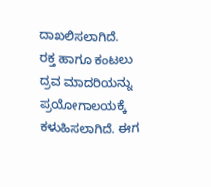ದಾಖಲಿಸಲಾಗಿದೆ.
ರಕ್ತ ಹಾಗೂ ಕಂಟಲು ದ್ರವ ಮಾದರಿಯನ್ನು ಪ್ರಯೋಗಾಲಯಕ್ಕೆ ಕಳುಹಿಸಲಾಗಿದೆ. ಈಗ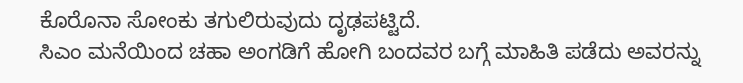ಕೊರೊನಾ ಸೋಂಕು ತಗುಲಿರುವುದು ದೃಢಪಟ್ಟಿದೆ.
ಸಿಎಂ ಮನೆಯಿಂದ ಚಹಾ ಅಂಗಡಿಗೆ ಹೋಗಿ ಬಂದವರ ಬಗ್ಗೆ ಮಾಹಿತಿ ಪಡೆದು ಅವರನ್ನು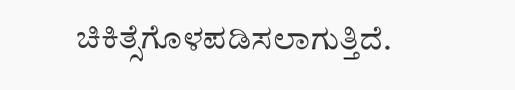ಚಿಕಿತ್ಸೆಗೊಳಪಡಿಸಲಾಗುತ್ತಿದೆ.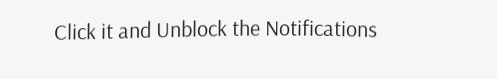Click it and Unblock the Notifications